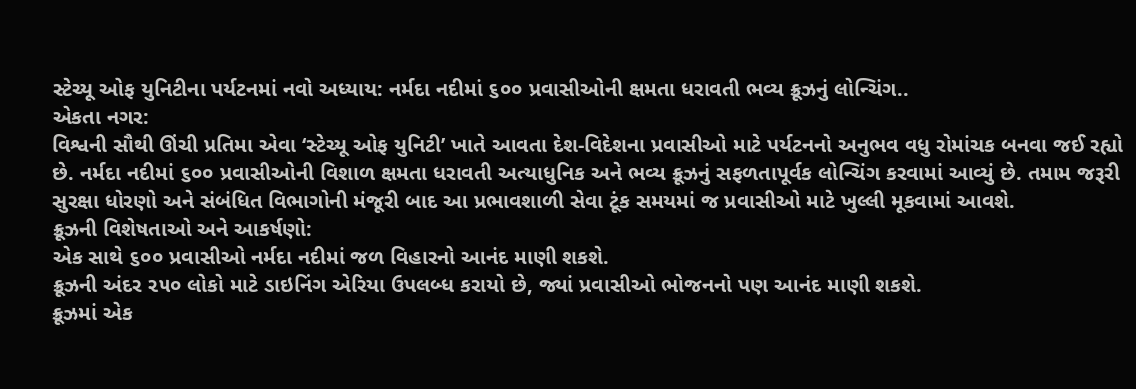સ્ટેચ્યૂ ઓફ યુનિટીના પર્યટનમાં નવો અધ્યાય: નર્મદા નદીમાં ૬૦૦ પ્રવાસીઓની ક્ષમતા ધરાવતી ભવ્ય ક્રૂઝનું લોન્ચિંગ..
એકતા નગર:
વિશ્વની સૌથી ઊંચી પ્રતિમા એવા ‘સ્ટેચ્યૂ ઓફ યુનિટી’ ખાતે આવતા દેશ-વિદેશના પ્રવાસીઓ માટે પર્યટનનો અનુભવ વધુ રોમાંચક બનવા જઈ રહ્યો છે. નર્મદા નદીમાં ૬૦૦ પ્રવાસીઓની વિશાળ ક્ષમતા ધરાવતી અત્યાધુનિક અને ભવ્ય ક્રૂઝનું સફળતાપૂર્વક લોન્ચિંગ કરવામાં આવ્યું છે. તમામ જરૂરી સુરક્ષા ધોરણો અને સંબંધિત વિભાગોની મંજૂરી બાદ આ પ્રભાવશાળી સેવા ટૂંક સમયમાં જ પ્રવાસીઓ માટે ખુલ્લી મૂકવામાં આવશે.
ક્રૂઝની વિશેષતાઓ અને આકર્ષણો:
એક સાથે ૬૦૦ પ્રવાસીઓ નર્મદા નદીમાં જળ વિહારનો આનંદ માણી શકશે.
ક્રૂઝની અંદર ૨૫૦ લોકો માટે ડાઇનિંગ એરિયા ઉપલબ્ધ કરાયો છે, જ્યાં પ્રવાસીઓ ભોજનનો પણ આનંદ માણી શકશે.
ક્રૂઝમાં એક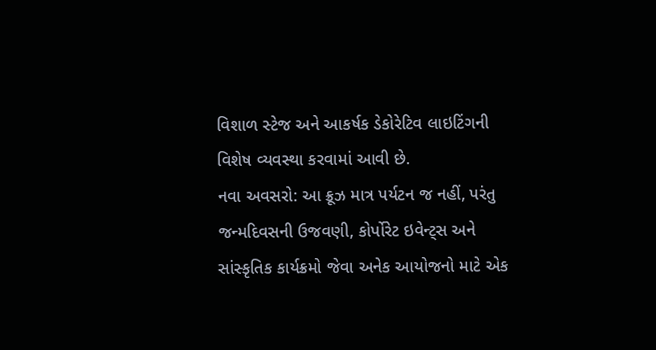વિશાળ સ્ટેજ અને આકર્ષક ડેકોરેટિવ લાઇટિંગની વિશેષ વ્યવસ્થા કરવામાં આવી છે.
નવા અવસરો: આ ક્રૂઝ માત્ર પર્યટન જ નહીં, પરંતુ જન્મદિવસની ઉજવણી, કોર્પોરેટ ઇવેન્ટ્સ અને સાંસ્કૃતિક કાર્યક્રમો જેવા અનેક આયોજનો માટે એક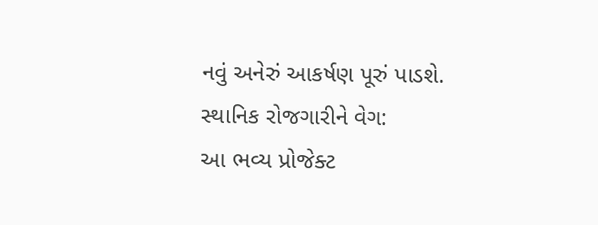નવું અનેરું આકર્ષણ પૂરું પાડશે.
સ્થાનિક રોજગારીને વેગ:
આ ભવ્ય પ્રોજેક્ટ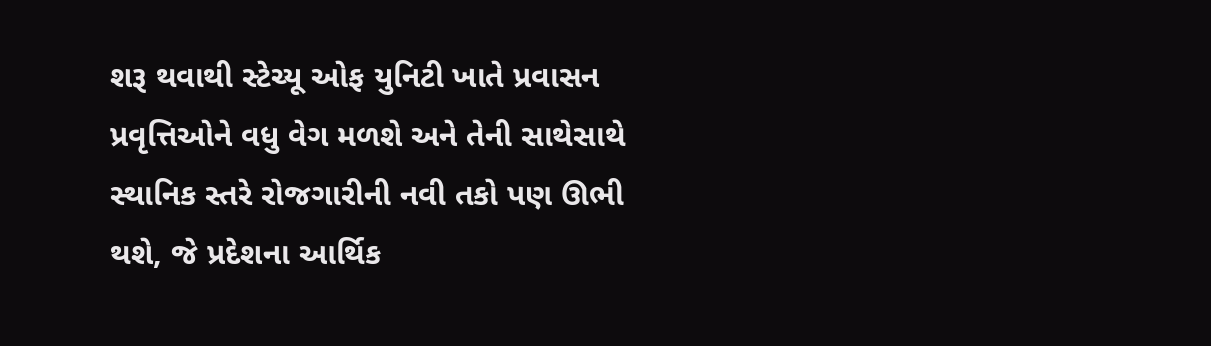શરૂ થવાથી સ્ટેચ્યૂ ઓફ યુનિટી ખાતે પ્રવાસન પ્રવૃત્તિઓને વધુ વેગ મળશે અને તેની સાથેસાથે સ્થાનિક સ્તરે રોજગારીની નવી તકો પણ ઊભી થશે, જે પ્રદેશના આર્થિક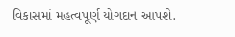વિકાસમાં મહત્વપૂર્ણ યોગદાન આપશે.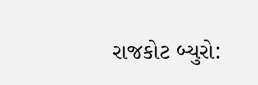રાજકોટ બ્યુરો: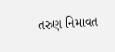તરુણ નિમાવત